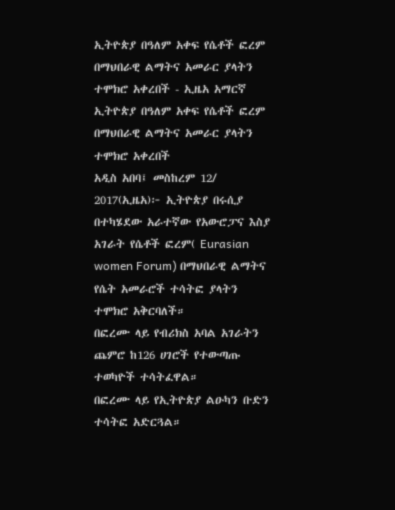ኢትዮጵያ በዓለም አቀፍ የሴቶች ፎረም በማህበራዊ ልማትና አመራር ያላትን ተሞክሮ አቀረበች - ኢዜአ አማርኛ
ኢትዮጵያ በዓለም አቀፍ የሴቶች ፎረም በማህበራዊ ልማትና አመራር ያላትን ተሞክሮ አቀረበች
አዲስ አበባ፤ መስከረም 12/ 2017(ኢዜአ)፦ ኢትዮጵያ በሩሲያ በተካሄደው አራተኛው የአውሮፓና እስያ አገራት የሴቶች ፎረም( Eurasian women Forum) በማህበራዊ ልማትና የሴት አመራሮች ተሳትፎ ያላትን ተሞክሮ አቅርባለች።
በፎረሙ ላይ የብሪክስ አባል አገራትን ጨምሮ ከ126 ሀገሮች የተውጣጡ ተወካዮች ተሳትፈዋል።
በፎረሙ ላይ የኢትዮጵያ ልዑካን ቡድን ተሳትፎ አድርጓል።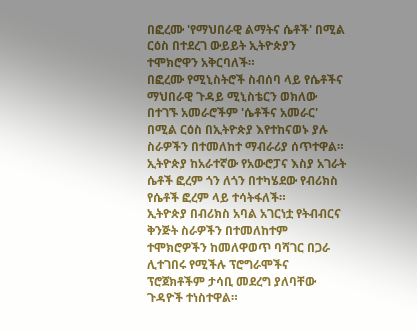በፎረሙ 'የማህበራዊ ልማትና ሴቶች' በሚል ርዕስ በተደረገ ውይይት ኢትዮጵያን ተሞክሮዋን አቅርባለች።
በፎረሙ የሚኒስትሮች ስብሰባ ላይ የሴቶችና ማህበራዊ ጉዳይ ሚኒስቴርን ወክለው በተገኙ አመራሮችም 'ሴቶችና አመራር' በሚል ርዕስ በኢትዮጵያ እየተከናወኑ ያሉ ስራዎችን በተመለከተ ማብራሪያ ሰጥተዋል።
ኢትዮጵያ ከአራተኛው የአውሮፓና እስያ አገራት ሴቶች ፎረም ጎን ለጎን በተካሄደው የብሪክስ የሴቶች ፎረም ላይ ተሳትፋለች።
ኢትዮጵያ በብሪክስ አባል አገርነቷ የትብብርና ቅንጅት ስራዎችን በተመለከተም ተሞክሮዎችን ከመለዋወጥ ባሻገር በጋራ ሊተገበሩ የሚችሉ ፕሮግራሞችና ፕሮጀክቶችም ታሳቢ መደረግ ያለባቸው ጉዳዮች ተነስተዋል።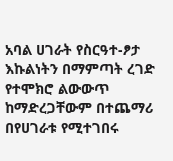አባል ሀገራት የስርዓተ-ፆታ እኩልነትን በማምጣት ረገድ የተሞክሮ ልውውጥ ከማድረጋቸውም በተጨማሪ በየሀገራቱ የሚተገበሩ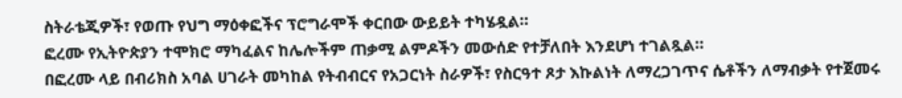ስትራቴጂዎች፣ የወጡ የህግ ማዕቀፎችና ፕሮግራሞች ቀርበው ውይይት ተካሄዷል።
ፎረሙ የኢትዮጵያን ተሞክሮ ማካፈልና ከሌሎችም ጠቃሚ ልምዶችን መውሰድ የተቻለበት እንደሆነ ተገልጿል።
በፎረሙ ላይ በብሪክስ አባል ሀገራት መካከል የትብብርና የአጋርነት ስራዎች፣ የስርዓተ ጾታ እኩልነት ለማረጋገጥና ሴቶችን ለማብቃት የተጀመሩ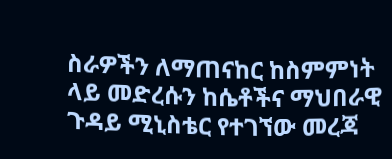ስራዎችን ለማጠናከር ከስምምነት ላይ መድረሱን ከሴቶችና ማህበራዊ ጉዳይ ሚኒስቴር የተገኘው መረጃ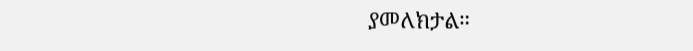ያመለክታል።